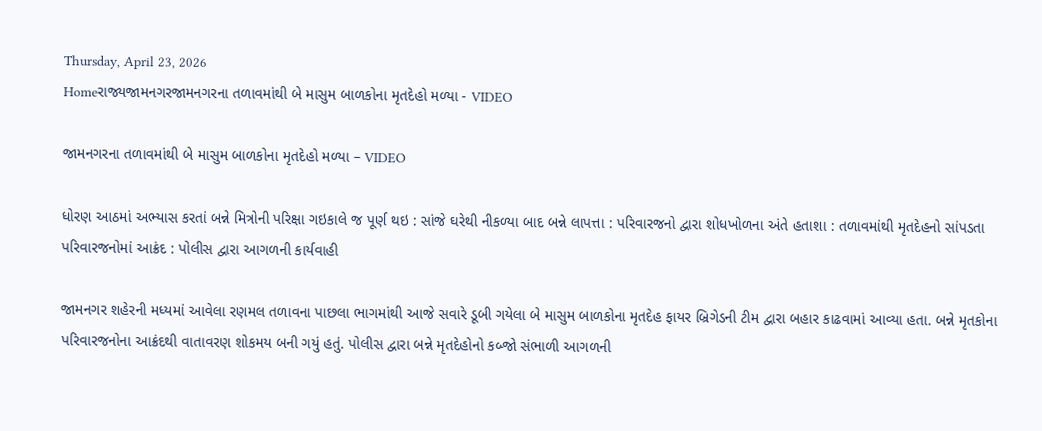Thursday, April 23, 2026
Homeરાજ્યજામનગરજામનગરના તળાવમાંથી બે માસુમ બાળકોના મૃતદેહો મળ્યા - VIDEO

જામનગરના તળાવમાંથી બે માસુમ બાળકોના મૃતદેહો મળ્યા – VIDEO

ધોરણ આઠમાં અભ્યાસ કરતાં બન્ને મિત્રોની પરિક્ષા ગઇકાલે જ પૂર્ણ થઇ : સાંજે ઘરેથી નીકળ્યા બાદ બન્ને લાપત્તા : પરિવારજનો દ્વારા શોધખોળના અંતે હતાશા : તળાવમાંથી મૃતદેહનો સાંપડતા પરિવારજનોમાં આક્રંદ : પોલીસ દ્વારા આગળની કાર્યવાહી

જામનગર શહેરની મધ્યમાં આવેલા રણમલ તળાવના પાછલા ભાગમાંથી આજે સવારે ડૂબી ગયેલા બે માસુમ બાળકોના મૃતદેહ ફાયર બ્રિગેડની ટીમ દ્વારા બહાર કાઢવામાં આવ્યા હતા. બન્ને મૃતકોના પરિવારજનોના આક્રંદથી વાતાવરણ શોકમય બની ગયું હતું. પોલીસ દ્વારા બન્ને મૃતદેહોનો કબ્જો સંભાળી આગળની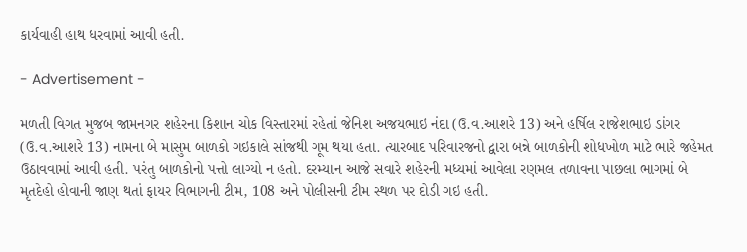કાર્યવાહી હાથ ધરવામાં આવી હતી.

- Advertisement -

મળતી વિગત મુજબ જામનગર શહેરના કિશાન ચોક વિસ્તારમાં રહેતાં જેનિશ અજયભાઇ નંદા (ઉ.વ.આશરે 13) અને હર્ષિલ રાજેશભાઇ ડાંગર (ઉ.વ.આશરે 13) નામના બે માસુમ બાળકો ગઇકાલે સાંજથી ગૂમ થયા હતા. ત્યારબાદ પરિવારજનો દ્વારા બન્ને બાળકોની શોધખોળ માટે ભારે જહેમત ઉઠાવવામાં આવી હતી. પરંતુ બાળકોનો પત્તો લાગ્યો ન હતો. દરમ્યાન આજે સવારે શહેરની મધ્યમાં આવેલા રણમલ તળાવના પાછલા ભાગમાં બે મૃતદેહો હોવાની જાણ થતાં ફાયર વિભાગની ટીમ, 108 અને પોલીસની ટીમ સ્થળ પર દોડી ગઇ હતી.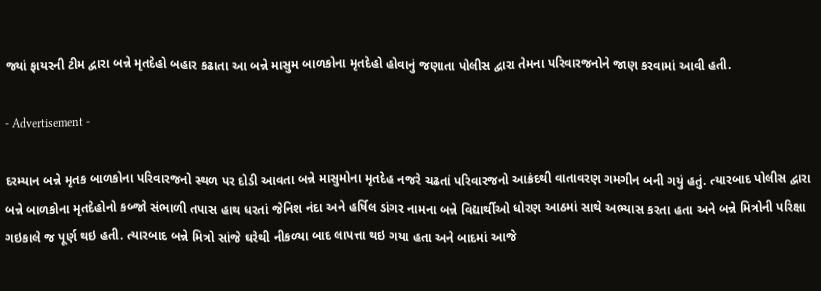જ્યાં ફાયરની ટીમ દ્વારા બન્ને મૃતદેહો બહાર કઢાતા આ બન્ને માસુમ બાળકોના મૃતદેહો હોવાનું જણાતા પોલીસ દ્વારા તેમના પરિવારજનોને જાણ કરવામાં આવી હતી.

- Advertisement -

દરમ્યાન બન્ને મૃતક બાળકોના પરિવારજનો સ્થળ પર દોડી આવતા બન્ને માસુમોના મૃતદેહ નજરે ચઢતાં પરિવારજનો આક્રંદથી વાતાવરણ ગમગીન બની ગયું હતું. ત્યારબાદ પોલીસ દ્વારા બન્ને બાળકોના મૃતદેહોનો કબ્જો સંભાળી તપાસ હાથ ધરતાં જેનિશ નંદા અને હર્ષિલ ડાંગર નામના બન્ને વિદ્યાર્થીઓ ધોરણ આઠમાં સાથે અભ્યાસ કરતા હતા અને બન્ને મિત્રોની પરિક્ષા ગઇકાલે જ પૂર્ણ થઇ હતી. ત્યારબાદ બન્ને મિત્રો સાંજે ઘરેથી નીકળ્યા બાદ લાપત્તા થઇ ગયા હતા અને બાદમાં આજે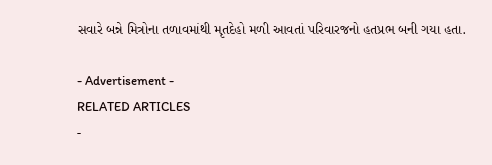સવારે બન્ને મિત્રોના તળાવમાંથી મૃતદેહો મળી આવતાં પરિવારજનો હતપ્રભ બની ગયા હતા.

- Advertisement -
RELATED ARTICLES
-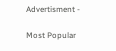Advertisment -

Most Popular